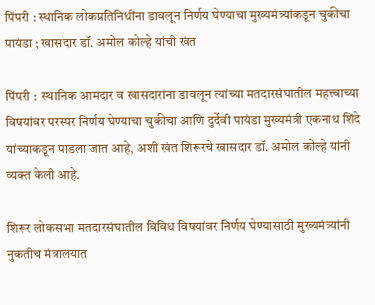पिंपरी : स्थानिक लोकप्रतिनिधींना डावलून निर्णय घेण्याचा मुख्यमंत्र्यांकडून चुकीचा पायंडा ; खासदार डॉ. अमोल कोल्हे यांची खंत

पिंपरी :  स्थानिक आमदार व खासदारांना डावलून त्यांच्या मतदारसंघातील महत्त्वाच्या विषयांवर परस्पर निर्णय घेण्याचा चुकीचा आणि दुर्देवी पायंडा मुख्यमंत्री एकनाथ शिंदे यांच्याकडून पाडला जात आहे, अशी खंत शिरूरचे खासदार डॉ. अमोल कोल्हे यांनी व्यक्त केली आहे.

शिरूर लोकसभा मतदारसंघातील विविध विषयांवर निर्णय घेण्यासाठी मुख्यमंत्र्यांनी नुकतीच मंत्रालयात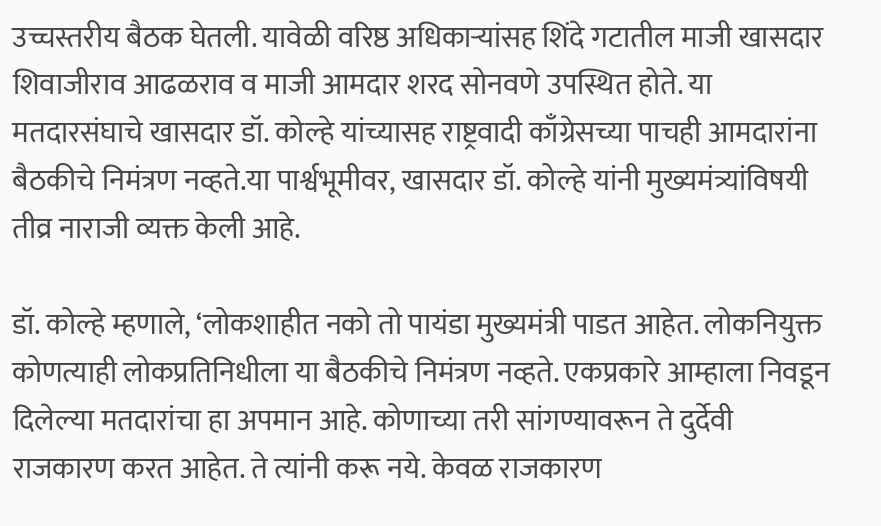उच्चस्तरीय बैठक घेतली. यावेळी वरिष्ठ अधिकाऱ्यांसह शिंदे गटातील माजी खासदार शिवाजीराव आढळराव व माजी आमदार शरद सोनवणे उपस्थित होते. या मतदारसंघाचे खासदार डॉ. कोल्हे यांच्यासह राष्ट्रवादी काँग्रेसच्या पाचही आमदारांना बैठकीचे निमंत्रण नव्हते.या पार्श्वभूमीवर, खासदार डॉ. कोल्हे यांनी मुख्यमंत्र्यांविषयी तीव्र नाराजी व्यक्त केली आहे.

डॉ. कोल्हे म्हणाले, ‘लोकशाहीत नको तो पायंडा मुख्यमंत्री पाडत आहेत. लोकनियुक्त कोणत्याही लोकप्रतिनिधीला या बैठकीचे निमंत्रण नव्हते. एकप्रकारे आम्हाला निवडून दिलेल्या मतदारांचा हा अपमान आहे. कोणाच्या तरी सांगण्यावरून ते दुर्देवी राजकारण करत आहेत. ते त्यांनी करू नये. केवळ राजकारण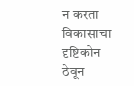न करता विकासाचा दृष्टिकोन ठेवून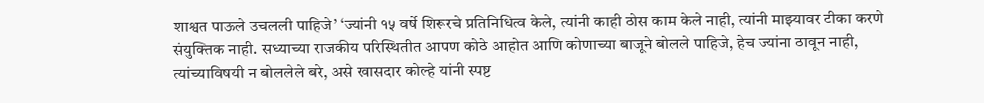शाश्वत पाऊले उचलली पाहिजे’ ‘ज्यांनी १५ वर्षे शिरूरचे प्रतिनिधित्व केले, त्यांनी काही ठोस काम केले नाही, त्यांनी माझ्यावर टीका करणे संयुक्तिक नाही. सध्याच्या राजकीय परिस्थितीत आपण कोठे आहोत आणि कोणाच्या बाजूने बोलले पाहिजे, हेच ज्यांना ठावून नाही, त्यांच्याविषयी न बोललेले बरे, असे खासदार कोल्हे यांनी स्पष्ट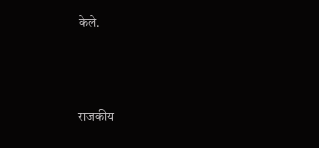केले.



राजकीय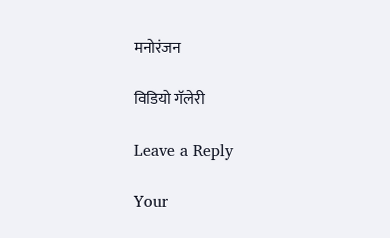मनोरंजन

विडियो गॅलेरी

Leave a Reply

Your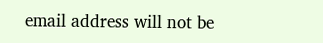email address will not be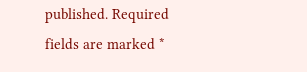published. Required fields are marked *